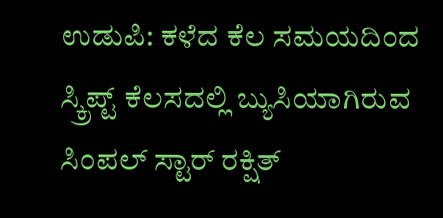ಉಡುಪಿ: ಕಳೆದ ಕೆಲ ಸಮಯದಿಂದ ಸ್ಕ್ರಿಪ್ಟ್ ಕೆಲಸದಲ್ಲಿ ಬ್ಯುಸಿಯಾಗಿರುವ ಸಿಂಪಲ್ ಸ್ಟಾರ್ ರಕ್ಷಿತ್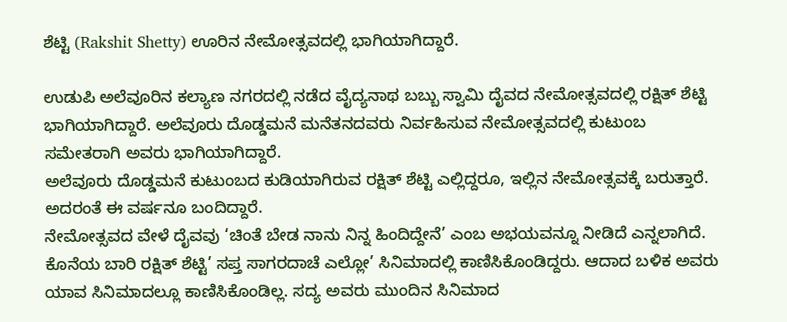ಶೆಟ್ಟಿ (Rakshit Shetty) ಊರಿನ ನೇಮೋತ್ಸವದಲ್ಲಿ ಭಾಗಿಯಾಗಿದ್ದಾರೆ.

ಉಡುಪಿ ಅಲೆವೂರಿನ ಕಲ್ಯಾಣ ನಗರದಲ್ಲಿ ನಡೆದ ವೈದ್ಯನಾಥ ಬಬ್ಬು ಸ್ವಾಮಿ ದೈವದ ನೇಮೋತ್ಸವದಲ್ಲಿ ರಕ್ಷಿತ್ ಶೆಟ್ಟಿ ಭಾಗಿಯಾಗಿದ್ದಾರೆ. ಅಲೆವೂರು ದೊಡ್ಡಮನೆ ಮನೆತನದವರು ನಿರ್ವಹಿಸುವ ನೇಮೋತ್ಸವದಲ್ಲಿ ಕುಟುಂಬ ಸಮೇತರಾಗಿ ಅವರು ಭಾಗಿಯಾಗಿದ್ದಾರೆ.
ಅಲೆವೂರು ದೊಡ್ಡಮನೆ ಕುಟುಂಬದ ಕುಡಿಯಾಗಿರುವ ರಕ್ಷಿತ್ ಶೆಟ್ಟಿ ಎಲ್ಲಿದ್ದರೂ, ಇಲ್ಲಿನ ನೇಮೋತ್ಸವಕ್ಕೆ ಬರುತ್ತಾರೆ. ಅದರಂತೆ ಈ ವರ್ಷನೂ ಬಂದಿದ್ದಾರೆ.
ನೇಮೋತ್ಸವದ ವೇಳೆ ದೈವವು ‘ಚಿಂತೆ ಬೇಡ ನಾನು ನಿನ್ನ ಹಿಂದಿದ್ದೇನೆ’ ಎಂಬ ಅಭಯವನ್ನೂ ನೀಡಿದೆ ಎನ್ನಲಾಗಿದೆ.
ಕೊನೆಯ ಬಾರಿ ರಕ್ಷಿತ್ ಶೆಟ್ಟಿ’ ಸಪ್ತ ಸಾಗರದಾಚೆ ಎಲ್ಲೋ’ ಸಿನಿಮಾದಲ್ಲಿ ಕಾಣಿಸಿಕೊಂಡಿದ್ದರು. ಆದಾದ ಬಳಿಕ ಅವರು ಯಾವ ಸಿನಿಮಾದಲ್ಲೂ ಕಾಣಿಸಿಕೊಂಡಿಲ್ಲ. ಸದ್ಯ ಅವರು ಮುಂದಿನ ಸಿನಿಮಾದ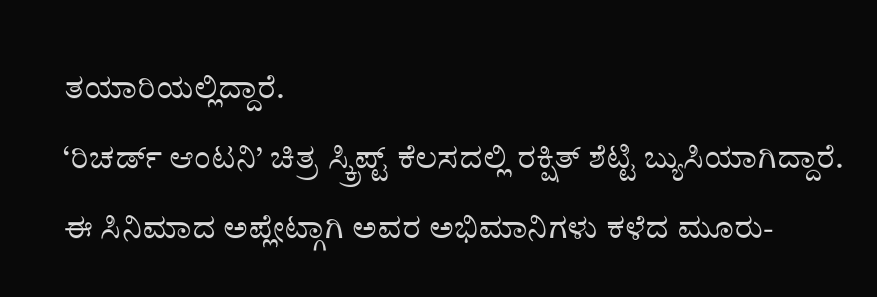ತಯಾರಿಯಲ್ಲಿದ್ದಾರೆ.
‘ರಿಚರ್ಡ್ ಆಂಟನಿ’ ಚಿತ್ರ ಸ್ಕ್ರಿಪ್ಟ್ ಕೆಲಸದಲ್ಲಿ ರಕ್ಷಿತ್ ಶೆಟ್ಟಿ ಬ್ಯುಸಿಯಾಗಿದ್ದಾರೆ. ಈ ಸಿನಿಮಾದ ಅಪ್ಲೇಟ್ಗಾಗಿ ಅವರ ಅಭಿಮಾನಿಗಳು ಕಳೆದ ಮೂರು-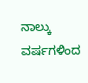ನಾಲ್ಕು ವರ್ಷಗಳಿಂದ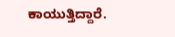ಕಾಯುತ್ತಿದ್ದಾರೆ.